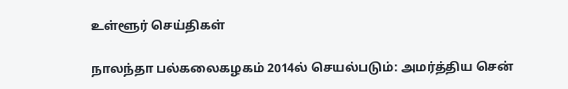உள்ளூர் செய்திகள்

நாலந்தா பல்கலைகழகம் 2014ல் செயல்படும்: அமர்த்திய சென்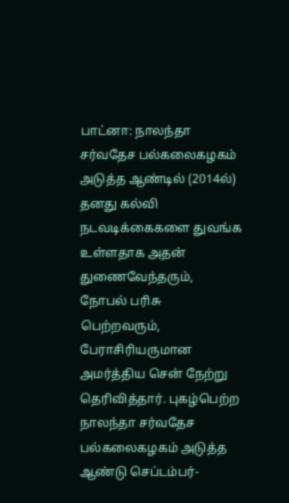பாட்னா: நாலந்தா சர்வதேச பல்கலைகழகம் அடுத்த ஆண்டில் (2014ல்) தனது கல்வி நடவடிக்கைகளை ‌துவங்க உள்ளதாக அதன் துணைவேந்தரும், நோபல் பரிசு பெற்றவரும், பேராசிரியருமான அமர்த்திய சென் நேற்று தெரிவித்தார். புகழ்பெற்ற நாலந்தா சர்வதேச பல்கலைகழகம் அடுத்‌த ஆண்டு செப்டம்பர்-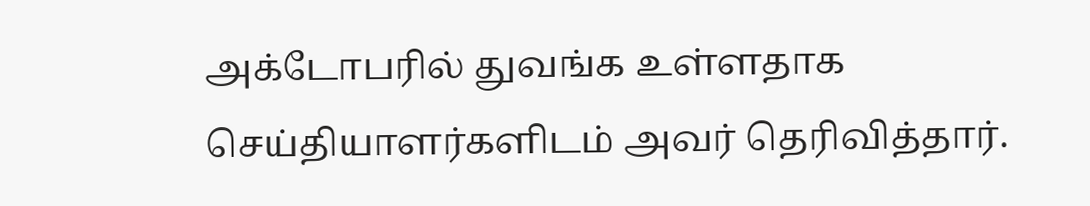அக்டோபரில் துவங்க உள்ளதாக செய்தியாளர்களிடம் அவர் தெரிவித்தார்.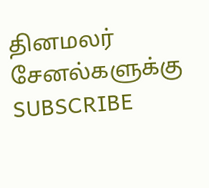தினமலர் சேனல்களுக்கு SUBSCRIBE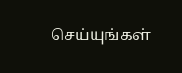செய்யுங்கள்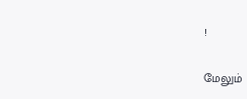!

மேலும்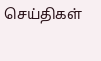செய்திகள்